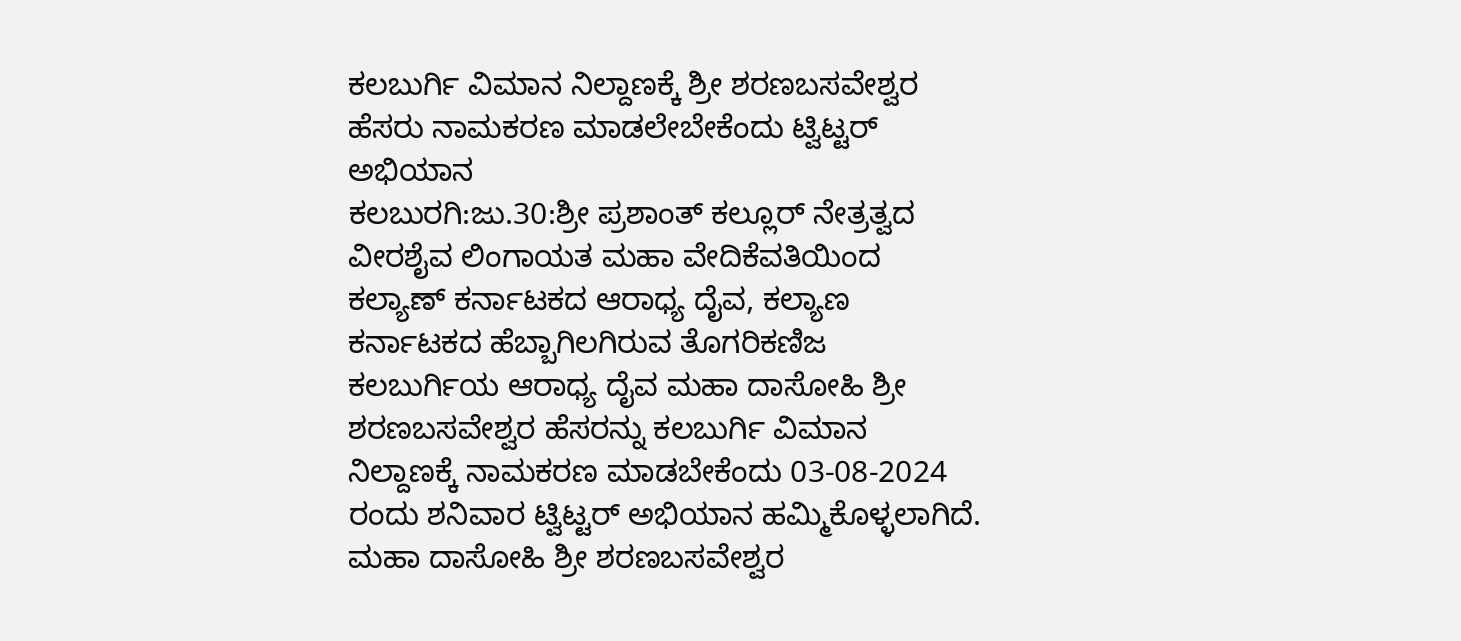ಕಲಬುರ್ಗಿ ವಿಮಾನ ನಿಲ್ದಾಣಕ್ಕೆ ಶ್ರೀ ಶರಣಬಸವೇಶ್ವರ ಹೆಸರು ನಾಮಕರಣ ಮಾಡಲೇಬೇಕೆಂದು ಟ್ವಿಟ್ಟರ್ ಅಭಿಯಾನ
ಕಲಬುರಗಿ:ಜು.30:ಶ್ರೀ ಪ್ರಶಾಂತ್ ಕಲ್ಲೂರ್ ನೇತ್ರತ್ವದ ವೀರಶೈವ ಲಿಂಗಾಯತ ಮಹಾ ವೇದಿಕೆವತಿಯಿಂದ
ಕಲ್ಯಾಣ್ ಕರ್ನಾಟಕದ ಆರಾಧ್ಯ ದೈವ, ಕಲ್ಯಾಣ ಕರ್ನಾಟಕದ ಹೆಬ್ಬಾಗಿಲಗಿರುವ ತೊಗರಿಕಣಿಜ ಕಲಬುರ್ಗಿಯ ಆರಾಧ್ಯ ದೈವ ಮಹಾ ದಾಸೋಹಿ ಶ್ರೀ ಶರಣಬಸವೇಶ್ವರ ಹೆಸರನ್ನು ಕಲಬುರ್ಗಿ ವಿಮಾನ ನಿಲ್ದಾಣಕ್ಕೆ ನಾಮಕರಣ ಮಾಡಬೇಕೆಂದು 03-08-2024 ರಂದು ಶನಿವಾರ ಟ್ವಿಟ್ಟರ್ ಅಭಿಯಾನ ಹಮ್ಮಿಕೊಳ್ಳಲಾಗಿದೆ.
ಮಹಾ ದಾಸೋಹಿ ಶ್ರೀ ಶರಣಬಸವೇಶ್ವರ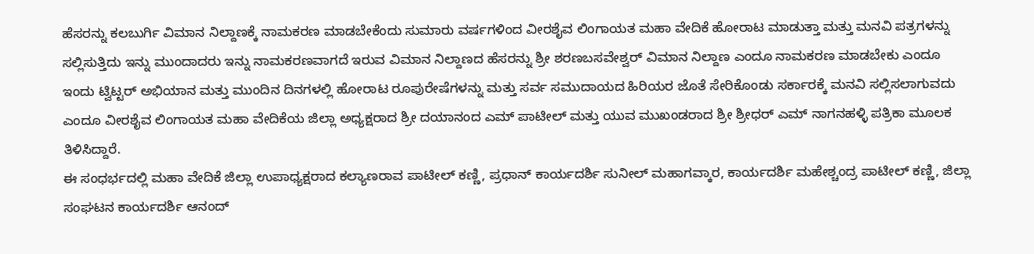ಹೆಸರನ್ನು ಕಲಬುರ್ಗಿ ವಿಮಾನ ನಿಲ್ದಾಣಕ್ಕೆ ನಾಮಕರಣ ಮಾಡಬೇಕೆಂದು ಸುಮಾರು ವರ್ಷಗಳಿಂದ ವೀರಶೈವ ಲಿಂಗಾಯತ ಮಹಾ ವೇದಿಕೆ ಹೋರಾಟ ಮಾಡುತ್ತಾ ಮತ್ತು ಮನವಿ ಪತ್ರಗಳನ್ನು ಸಲ್ಲಿಸುತ್ತಿದು ಇನ್ನು ಮುಂದಾದರು ಇನ್ನು ನಾಮಕರಣವಾಗದೆ ಇರುವ ವಿಮಾನ ನಿಲ್ದಾಣದ ಹೆಸರನ್ನು ಶ್ರೀ ಶರಣಬಸವೇಶ್ವರ್ ವಿಮಾನ ನಿಲ್ದಾಣ ಎಂದೂ ನಾಮಕರಣ ಮಾಡಬೇಕು ಎಂದೂ ಇಂದು ಟ್ವಿಟ್ಟರ್ ಅಭಿಯಾನ ಮತ್ತು ಮುಂದಿನ ದಿನಗಳಲ್ಲಿ ಹೋರಾಟ ರೂಪುರೇಷೆಗಳನ್ನು ಮತ್ತು ಸರ್ವ ಸಮುದಾಯದ ಹಿರಿಯರ ಜೊತೆ ಸೇರಿಕೊಂಡು ಸರ್ಕಾರಕ್ಕೆ ಮನವಿ ಸಲ್ಲಿಸಲಾಗುವದು ಎಂದೂ ವೀರಶೈವ ಲಿಂಗಾಯತ ಮಹಾ ವೇದಿಕೆಯ ಜಿಲ್ಲಾ ಅಧ್ಯಕ್ಷರಾದ ಶ್ರೀ ದಯಾನಂದ ಎಮ್ ಪಾಟೀಲ್ ಮತ್ತು ಯುವ ಮುಖಂಡರಾದ ಶ್ರೀ ಶ್ರೀಧರ್ ಎಮ್ ನಾಗನಹಳ್ಳಿ ಪತ್ರಿಕಾ ಮೂಲಕ ತಿಳಿಸಿದ್ದಾರೆ.
ಈ ಸಂಧರ್ಭದಲ್ಲಿ ಮಹಾ ವೇದಿಕೆ ಜಿಲ್ಲಾ ಉಪಾಧ್ಯಕ್ಷರಾದ ಕಲ್ಯಾಣರಾವ ಪಾಟೀಲ್ ಕಣ್ಣಿ, ಪ್ರಧಾನ್ ಕಾರ್ಯದರ್ಶಿ ಸುನೀಲ್ ಮಹಾಗವ್ಕಾರ, ಕಾರ್ಯದರ್ಶಿ ಮಹೇಶ್ಚಂದ್ರ ಪಾಟೀಲ್ ಕಣ್ಣಿ, ಜಿಲ್ಲಾ ಸಂಘಟನ ಕಾರ್ಯದರ್ಶಿ ಆನಂದ್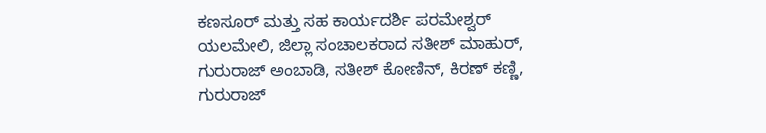ಕಣಸೂರ್ ಮತ್ತು ಸಹ ಕಾರ್ಯದರ್ಶಿ ಪರಮೇಶ್ವರ್ ಯಲಮೇಲಿ, ಜಿಲ್ಲಾ ಸಂಚಾಲಕರಾದ ಸತೀಶ್ ಮಾಹುರ್, ಗುರುರಾಜ್ ಅಂಬಾಡಿ, ಸತೀಶ್ ಕೋಣಿನ್, ಕಿರಣ್ ಕಣ್ಣಿ, ಗುರುರಾಜ್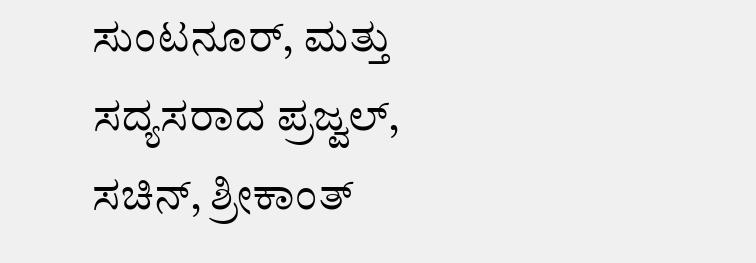ಸುಂಟನೂರ್, ಮತ್ತು ಸದ್ಯಸರಾದ ಪ್ರಜ್ವಲ್, ಸಚಿನ್, ಶ್ರೀಕಾಂತ್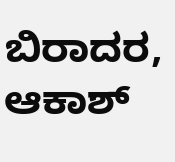ಬಿರಾದರ, ಆಕಾಶ್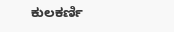ಕುಲಕರ್ಣಿ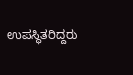ಉಪಸ್ಥಿತರಿದ್ದರು